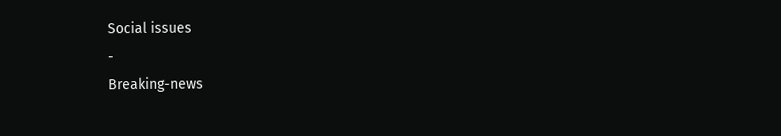Social issues
-
Breaking-news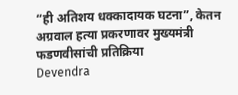“ही अतिशय धक्कादायक घटना”, केतन अग्रवाल हत्या प्रकरणावर मुख्यमंत्री फडणवीसांची प्रतिक्रिया
Devendra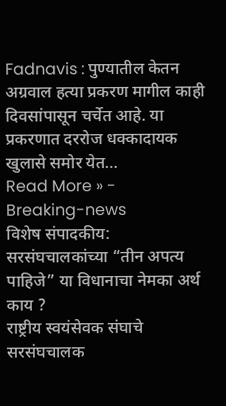Fadnavis : पुण्यातील केतन अग्रवाल हत्या प्रकरण मागील काही दिवसांपासून चर्चेत आहे. या प्रकरणात दररोज धक्कादायक खुलासे समोर येत…
Read More » -
Breaking-news
विशेष संपादकीय: सरसंघचालकांच्या “तीन अपत्य पाहिजे” या विधानाचा नेमका अर्थ काय ?
राष्ट्रीय स्वयंसेवक संघाचे सरसंघचालक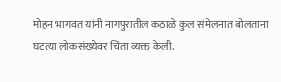मोहन भागवत यांनी नागपुरातील कठाळे कुल संमेलनात बोलताना घटत्या लोकसंख्येवर चिंता व्यक्त केली.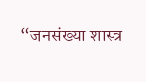“जनसंख्या शास्त्र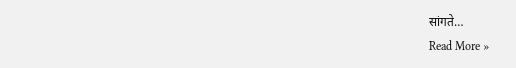सांगते…
Read More »